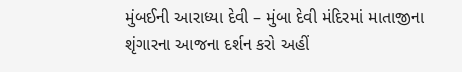મુંબઈની આરાધ્યા દેવી – મુંબા દેવી મંદિરમાં માતાજીના શૃંગારના આજના દર્શન કરો અહીં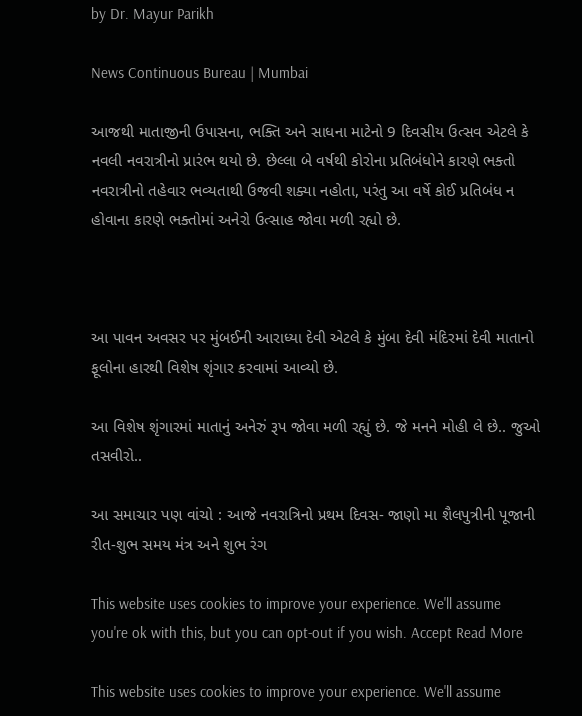by Dr. Mayur Parikh

News Continuous Bureau | Mumbai

આજથી માતાજીની ઉપાસના, ભક્તિ અને સાધના માટેનો 9 દિવસીય ઉત્સવ એટલે કે નવલી નવરાત્રીનો પ્રારંભ થયો છે. છેલ્લા બે વર્ષથી કોરોના પ્રતિબંધોને કારણે ભક્તો નવરાત્રીનો તહેવાર ભવ્યતાથી ઉજવી શક્યા નહોતા, પરંતુ આ વર્ષે કોઈ પ્રતિબંધ ન હોવાના કારણે ભક્તોમાં અનેરો ઉત્સાહ જોવા મળી રહ્યો છે.



આ પાવન અવસર પર મુંબઈની આરાધ્યા દેવી એટલે કે મુંબા દેવી મંદિરમાં દેવી માતાનો ફૂલોના હારથી વિશેષ શૃંગાર કરવામાં આવ્યો છે.

આ વિશેષ શૃંગારમાં માતાનું અનેરું રૂપ જોવા મળી રહ્યું છે. જે મનને મોહી લે છે.. જુઓ તસવીરો..

આ સમાચાર પણ વાંચો : આજે નવરાત્રિનો પ્રથમ દિવસ- જાણો મા શૈલપુત્રીની પૂજાની રીત-શુભ સમય મંત્ર અને શુભ રંગ

This website uses cookies to improve your experience. We'll assume you're ok with this, but you can opt-out if you wish. Accept Read More

This website uses cookies to improve your experience. We'll assume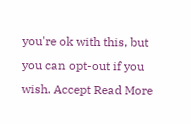you're ok with this, but you can opt-out if you wish. Accept Read More